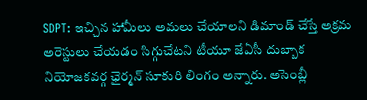SDPT: ఇచ్చిన హామీలు అమలు చేయాలని డిమాండ్ చేస్తే అక్రమ అరెస్టులు చేయడం సిగ్గుచేటని టీయూ జేఏసీ దుబ్బాక నియోజకవర్గ ఛైర్మన్ సూకురి లింగం అన్నారు. అసెంబ్లీ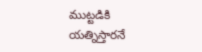ముట్టడికి యత్నిస్తారనే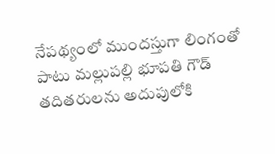నేపథ్యంలో ముందస్తుగా లింగంతో పాటు మల్లుపల్లి భూపతి గౌడ్ తదితరులను అదుపులోకి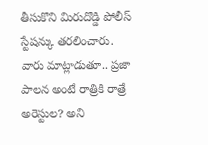తీసుకొని మిరుదొడ్డి పోలీస్ స్టేషన్కు తరలించారు. వారు మాట్లాడుతూ.. ప్రజా పాలన అంటే రాత్రికి రాత్రే అరెస్టుల? అని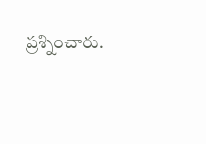ప్రశ్నించారు.